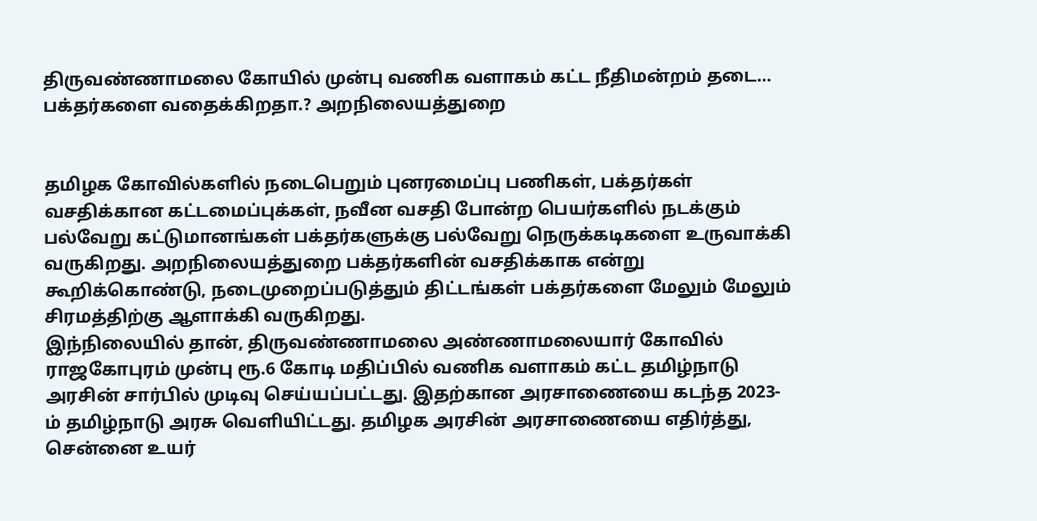திருவண்ணாமலை கோயில் முன்பு வணிக வளாகம் கட்ட நீதிமன்றம் தடை… பக்தர்களை வதைக்கிறதா.? அறநிலையத்துறை


தமிழக கோவில்களில் நடைபெறும் புனரமைப்பு பணிகள், பக்தர்கள் வசதிக்கான கட்டமைப்புக்கள், நவீன வசதி போன்ற பெயர்களில் நடக்கும் பல்வேறு கட்டுமானங்கள் பக்தர்களுக்கு பல்வேறு நெருக்கடிகளை உருவாக்கி வருகிறது. அறநிலையத்துறை பக்தர்களின் வசதிக்காக என்று கூறிக்கொண்டு, நடைமுறைப்படுத்தும் திட்டங்கள் பக்தர்களை மேலும் மேலும் சிரமத்திற்கு ஆளாக்கி வருகிறது.
இந்நிலையில் தான், திருவண்ணாமலை அண்ணாமலையார் கோவில் ராஜகோபுரம் முன்பு ரூ.6 கோடி மதிப்பில் வணிக வளாகம் கட்ட தமிழ்நாடு அரசின் சார்பில் முடிவு செய்யப்பட்டது. இதற்கான அரசாணையை கடந்த 2023-ம் தமிழ்நாடு அரசு வெளியிட்டது. தமிழக அரசின் அரசாணையை எதிர்த்து, சென்னை உயர்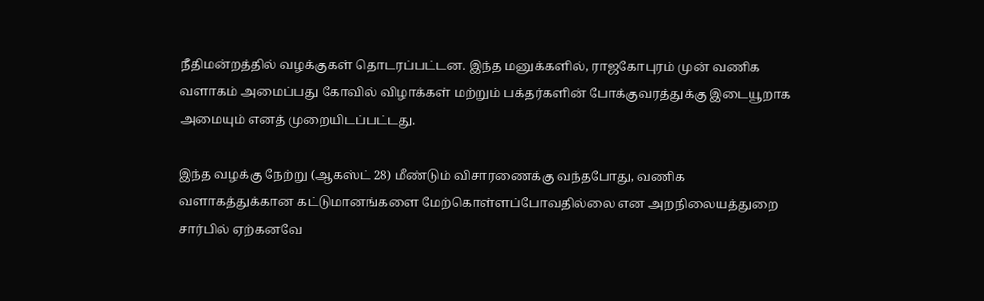நீதிமன்றத்தில் வழக்குகள் தொடரப்பட்டன. இந்த மனுக்களில், ராஜகோபுரம் முன் வணிக வளாகம் அமைப்பது கோவில் விழாக்கள் மற்றும் பக்தர்களின் போக்குவரத்துக்கு இடையூறாக அமையும் எனத் முறையிடப்பட்டது.

இந்த வழக்கு நேற்று (ஆகஸ்ட் 28) மீண்டும் விசாரணைக்கு வந்தபோது, வணிக வளாகத்துக்கான கட்டுமானங்களை மேற்கொள்ளப்போவதில்லை என அறநிலையத்துறை சார்பில் ஏற்கனவே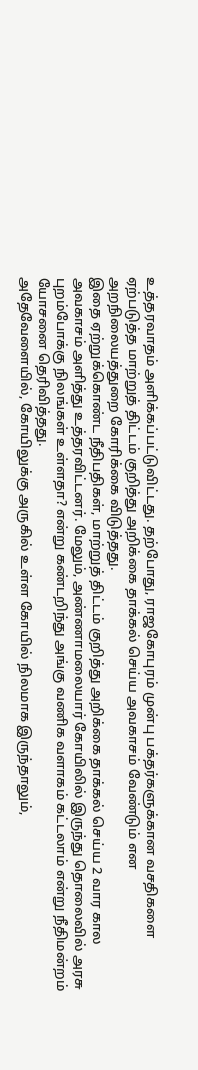உத்தரவாதம் அளிக்கப்பட்டுவிட்டது. தற்போது, ராஜகோபுரம் முன்பு பக்தர்களுக்கான வசதிகளை ஏற்படுத்த மாற்றுத் திட்டம் குறித்து அறிக்கை தாக்கல் செய்ய அவகாசம் வேண்டும் என அறநிலையத்துறை கோரிக்கை விடுத்தது.
இதை ஏற்றுக்கொண்ட நீதிபதிகள், மாற்றுத் திட்டம் குறித்து அறிக்கை தாக்கல் செய்ய 2 வார கால அவகாசம் அளித்து உத்தரவிட்டனர். மேலும், அண்ணாமலையார் கோயிலில் இருந்து தொலைவில் அரசு புறம்போக்கு நிலங்கள் உள்ளதா? என்று கண்டறிந்து அங்கு வணிக வளாகம் கட்டலாம் என்று நீதிமன்றம் யோசனை தெரிவித்தது.
அதேவேளையில், கோயிலுக்கு அருகில் உள்ள கோயில் நிலமாக இருந்தாலும்,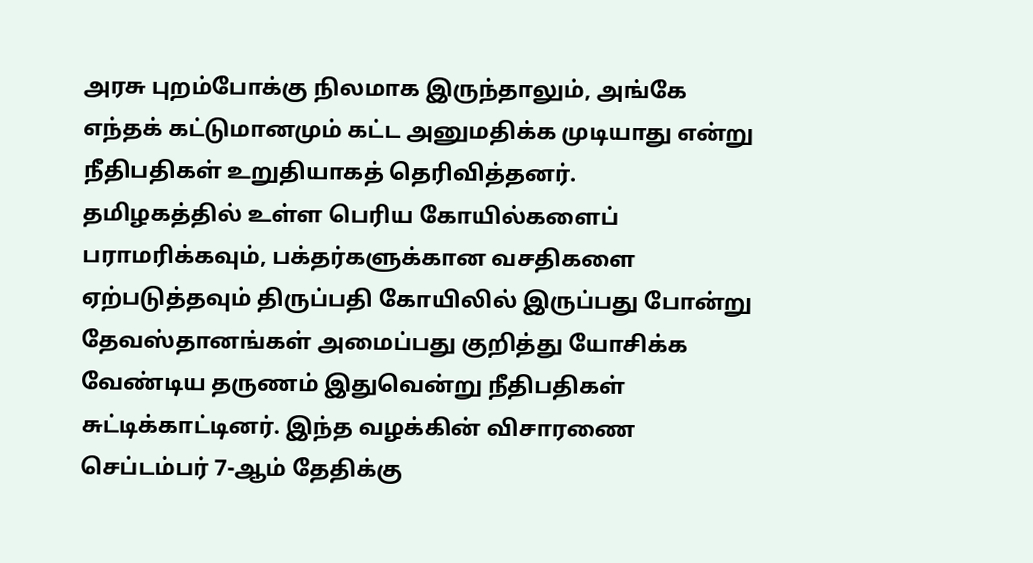அரசு புறம்போக்கு நிலமாக இருந்தாலும், அங்கே எந்தக் கட்டுமானமும் கட்ட அனுமதிக்க முடியாது என்று நீதிபதிகள் உறுதியாகத் தெரிவித்தனர்.
தமிழகத்தில் உள்ள பெரிய கோயில்களைப் பராமரிக்கவும், பக்தர்களுக்கான வசதிகளை ஏற்படுத்தவும் திருப்பதி கோயிலில் இருப்பது போன்று தேவஸ்தானங்கள் அமைப்பது குறித்து யோசிக்க வேண்டிய தருணம் இதுவென்று நீதிபதிகள் சுட்டிக்காட்டினர். இந்த வழக்கின் விசாரணை செப்டம்பர் 7-ஆம் தேதிக்கு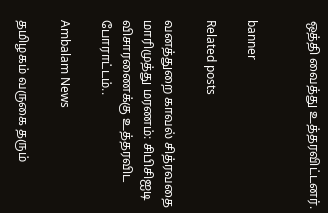ஒத்தி வைத்து உத்தரவிட்டனர்.


banner

Related posts

வனத்துறை காவல் சித்ரவதை மாரிமுத்து மரணம்: சிபிசிஐடி விசாரணைக்கு உத்தரவிட போராட்டம்..

Ambalam News

தமிழகம் வருகை தரும்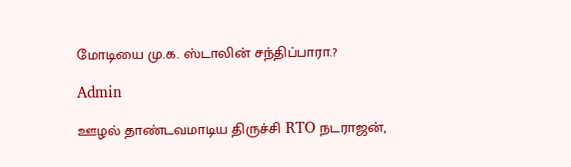மோடியை மு.க. ஸ்டாலின் சந்திப்பாரா.?

Admin

ஊழல் தாண்டவமாடிய திருச்சி RTO நடராஜன்,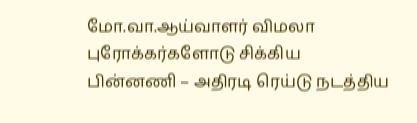மோ.வா.ஆய்வாளர் விமலா புரோக்கர்களோடு சிக்கிய பின்னணி – அதிரடி ரெய்டு நடத்திய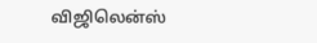விஜிலென்ஸ்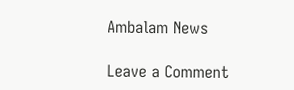Ambalam News

Leave a Comment